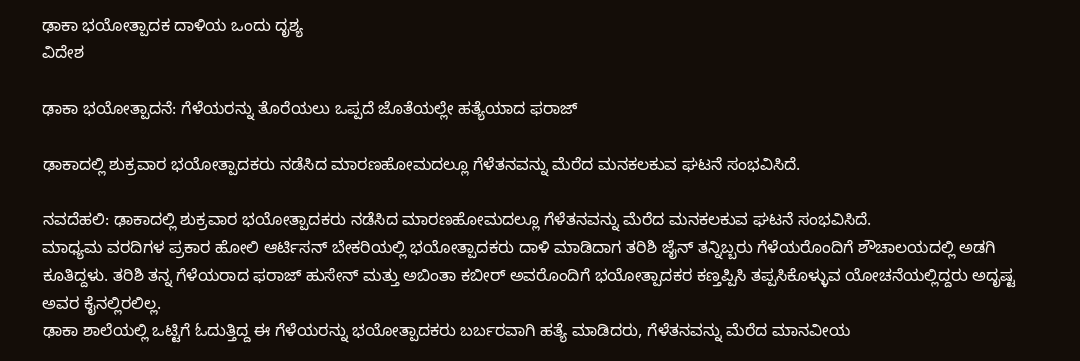ಢಾಕಾ ಭಯೋತ್ಪಾದಕ ದಾಳಿಯ ಒಂದು ದೃಶ್ಯ
ವಿದೇಶ

ಢಾಕಾ ಭಯೋತ್ಪಾದನೆ: ಗೆಳೆಯರನ್ನು ತೊರೆಯಲು ಒಪ್ಪದೆ ಜೊತೆಯಲ್ಲೇ ಹತ್ಯೆಯಾದ ಫರಾಜ್

ಢಾಕಾದಲ್ಲಿ ಶುಕ್ರವಾರ ಭಯೋತ್ಪಾದಕರು ನಡೆಸಿದ ಮಾರಣಹೋಮದಲ್ಲೂ ಗೆಳೆತನವನ್ನು ಮೆರೆದ ಮನಕಲಕುವ ಘಟನೆ ಸಂಭವಿಸಿದೆ.

ನವದೆಹಲಿ: ಢಾಕಾದಲ್ಲಿ ಶುಕ್ರವಾರ ಭಯೋತ್ಪಾದಕರು ನಡೆಸಿದ ಮಾರಣಹೋಮದಲ್ಲೂ ಗೆಳೆತನವನ್ನು ಮೆರೆದ ಮನಕಲಕುವ ಘಟನೆ ಸಂಭವಿಸಿದೆ.
ಮಾಧ್ಯಮ ವರದಿಗಳ ಪ್ರಕಾರ ಹೋಲಿ ಆರ್ಟಿಸನ್ ಬೇಕರಿಯಲ್ಲಿ ಭಯೋತ್ಪಾದಕರು ದಾಳಿ ಮಾಡಿದಾಗ ತರಿಶಿ ಜೈನ್ ತನ್ನಿಬ್ಬರು ಗೆಳೆಯರೊಂದಿಗೆ ಶೌಚಾಲಯದಲ್ಲಿ ಅಡಗಿ ಕೂತಿದ್ದಳು. ತರಿಶಿ ತನ್ನ ಗೆಳೆಯರಾದ ಫರಾಜ್ ಹುಸೇನ್ ಮತ್ತು ಅಬಿಂತಾ ಕಬೀರ್ ಅವರೊಂದಿಗೆ ಭಯೋತ್ಪಾದಕರ ಕಣ್ತಪ್ಪಿಸಿ ತಪ್ಪಸಿಕೊಳ್ಳುವ ಯೋಚನೆಯಲ್ಲಿದ್ದರು ಅದೃಷ್ಟ ಅವರ ಕೈನಲ್ಲಿರಲಿಲ್ಲ.
ಢಾಕಾ ಶಾಲೆಯಲ್ಲಿ ಒಟ್ಟಿಗೆ ಓದುತ್ತಿದ್ದ ಈ ಗೆಳೆಯರನ್ನು ಭಯೋತ್ಪಾದಕರು ಬರ್ಬರವಾಗಿ ಹತ್ಯೆ ಮಾಡಿದರು, ಗೆಳೆತನವನ್ನು ಮೆರೆದ ಮಾನವೀಯ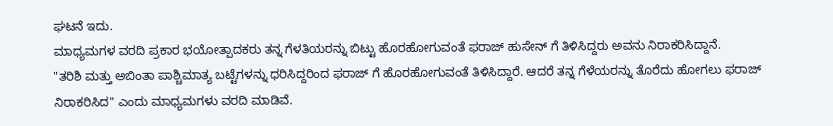ಘಟನೆ ಇದು.
ಮಾಧ್ಯಮಗಳ ವರದಿ ಪ್ರಕಾರ ಭಯೋತ್ಪಾದಕರು ತನ್ನ ಗೆಳತಿಯರನ್ನು ಬಿಟ್ಟು ಹೊರಹೋಗುವಂತೆ ಫರಾಜ್ ಹುಸೇನ್ ಗೆ ತಿಳಿಸಿದ್ದರು ಅವನು ನಿರಾಕರಿಸಿದ್ದಾನೆ.
"ತರಿಶಿ ಮತ್ತು ಅಬಿಂತಾ ಪಾಶ್ಚಿಮಾತ್ಯ ಬಟ್ಟೆಗಳನ್ನು ಧರಿಸಿದ್ದರಿಂದ ಫರಾಜ್ ಗೆ ಹೊರಹೋಗುವಂತೆ ತಿಳಿಸಿದ್ದಾರೆ. ಆದರೆ ತನ್ನ ಗೆಳೆಯರನ್ನು ತೊರೆದು ಹೋಗಲು ಫರಾಜ್ ನಿರಾಕರಿಸಿದ" ಎಂದು ಮಾಧ್ಯಮಗಳು ವರದಿ ಮಾಡಿವೆ.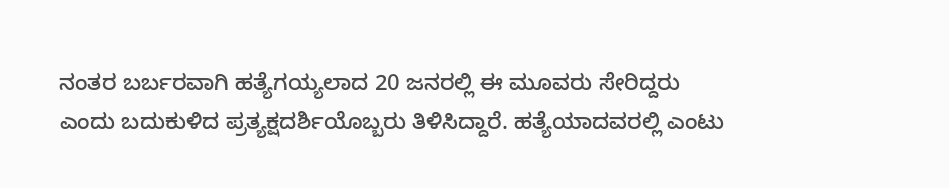ನಂತರ ಬರ್ಬರವಾಗಿ ಹತ್ಯೆಗಯ್ಯಲಾದ 20 ಜನರಲ್ಲಿ ಈ ಮೂವರು ಸೇರಿದ್ದರು ಎಂದು ಬದುಕುಳಿದ ಪ್ರತ್ಯಕ್ಷದರ್ಶಿಯೊಬ್ಬರು ತಿಳಿಸಿದ್ದಾರೆ. ಹತ್ಯೆಯಾದವರಲ್ಲಿ ಎಂಟು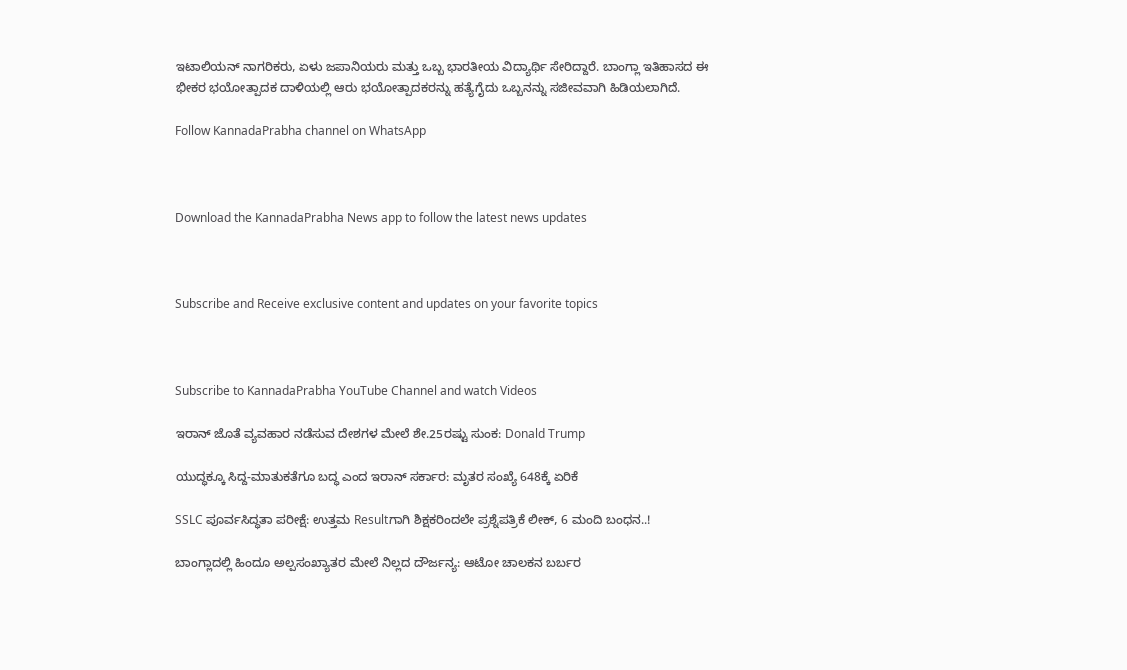ಇಟಾಲಿಯನ್ ನಾಗರಿಕರು, ಏಳು ಜಪಾನಿಯರು ಮತ್ತು ಒಬ್ಬ ಭಾರತೀಯ ವಿದ್ಯಾರ್ಥಿ ಸೇರಿದ್ದಾರೆ. ಬಾಂಗ್ಲಾ ಇತಿಹಾಸದ ಈ ಭೀಕರ ಭಯೋತ್ಪಾದಕ ದಾಳಿಯಲ್ಲಿ ಆರು ಭಯೋತ್ಪಾದಕರನ್ನು ಹತ್ಯೆಗೈದು ಒಬ್ಬನನ್ನು ಸಜೀವವಾಗಿ ಹಿಡಿಯಲಾಗಿದೆ.

Follow KannadaPrabha channel on WhatsApp



Download the KannadaPrabha News app to follow the latest news updates



Subscribe and Receive exclusive content and updates on your favorite topics



Subscribe to KannadaPrabha YouTube Channel and watch Videos

ಇರಾನ್ ಜೊತೆ ವ್ಯವಹಾರ ನಡೆಸುವ ದೇಶಗಳ ಮೇಲೆ ಶೇ.25ರಷ್ಟು ಸುಂಕ: Donald Trump

ಯುದ್ಧಕ್ಕೂ ಸಿದ್ದ-ಮಾತುಕತೆಗೂ ಬದ್ಧ ಎಂದ ಇರಾನ್ ಸರ್ಕಾರ: ಮೃತರ ಸಂಖ್ಯೆ 648ಕ್ಕೆ ಏರಿಕೆ

SSLC ಪೂರ್ವಸಿದ್ಧತಾ ಪರೀಕ್ಷೆ: ಉತ್ತಮ Resultಗಾಗಿ ಶಿಕ್ಷಕರಿಂದಲೇ ಪ್ರಶ್ನೆಪತ್ರಿಕೆ ಲೀಕ್, 6 ಮಂದಿ ಬಂಧನ..!

ಬಾಂಗ್ಲಾದಲ್ಲಿ ಹಿಂದೂ ಅಲ್ಪಸಂಖ್ಯಾತರ ಮೇಲೆ ನಿಲ್ಲದ ದೌರ್ಜನ್ಯ: ಆಟೋ ಚಾಲಕನ ಬರ್ಬರ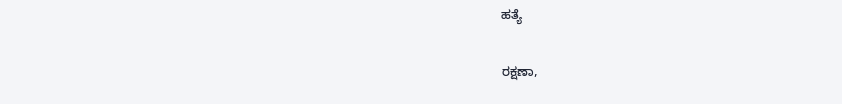ಹತ್ಯೆ

ರಕ್ಷಣಾ,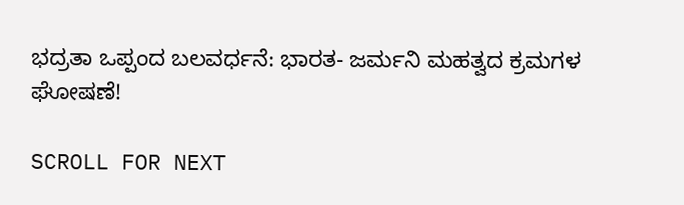ಭದ್ರತಾ ಒಪ್ಪಂದ ಬಲವರ್ಧನೆ: ಭಾರತ- ಜರ್ಮನಿ ಮಹತ್ವದ ಕ್ರಮಗಳ ಘೋಷಣೆ!

SCROLL FOR NEXT